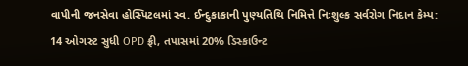વાપીની જનસેવા હોસ્પિટલમાં સ્વ. ઈન્દુકાકાની પુણ્યતિથિ નિમિત્તે નિઃશુલ્ક સર્વરોગ નિદાન કેમ્પ: 14 ઓગસ્ટ સુધી OPD ફ્રી, તપાસમાં 20% ડિસ્કાઉન્ટ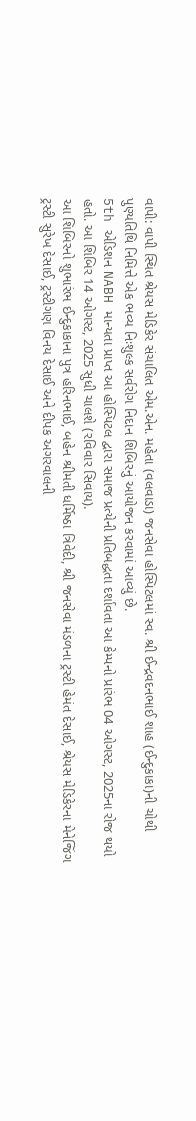વાપી: વાપી સ્થિત શ્રેયસ મેડિકેર સંચાલિત એમ.એન. મહેતા (વલવાડા) જનસેવા હોસ્પિટલમાં સ્વ. શ્રી ઈન્દ્રવદનભાઈ શાહ (ઈન્દુકાકા)ની ચોથી પુણ્યતિથિ નિમિત્તે એક ભવ્ય નિઃશુલ્ક સર્વરોગ નિદાન શિબિરનું આયોજન કરવામાં આવ્યું છે.
5th એડિશન NABH માન્યતા પ્રાપ્ત આ હોસ્પિટલ દ્વારા સમાજ પ્રત્યેની પ્રતિબદ્ધતા દર્શાવતા આ કેમ્પનો પ્રારંભ 04 ઓગસ્ટ, 2025ના રોજ થયો હતો. આ શિબિર 14 ઓગસ્ટ, 2025 સુધી ચાલશે (રવિવાર સિવાય).
આ શિબિરનો શુભારંભ ઈન્દુકાકાના પુત્ર હરિનભાઈ, બહેન શ્રીમતી ધર્મિષ્ઠા ત્રિવેદી, શ્રી જનસેવા મંડળના ટ્રસ્ટી હેમંત દેસાઈ, શ્રેયસ મેડિકેરના મેનેજિંગ ટ્રસ્ટી સુરેખ દેસાઈ, ટ્રસ્ટીગણ વિનય દેસાઈ અને દીપક અગરવાલની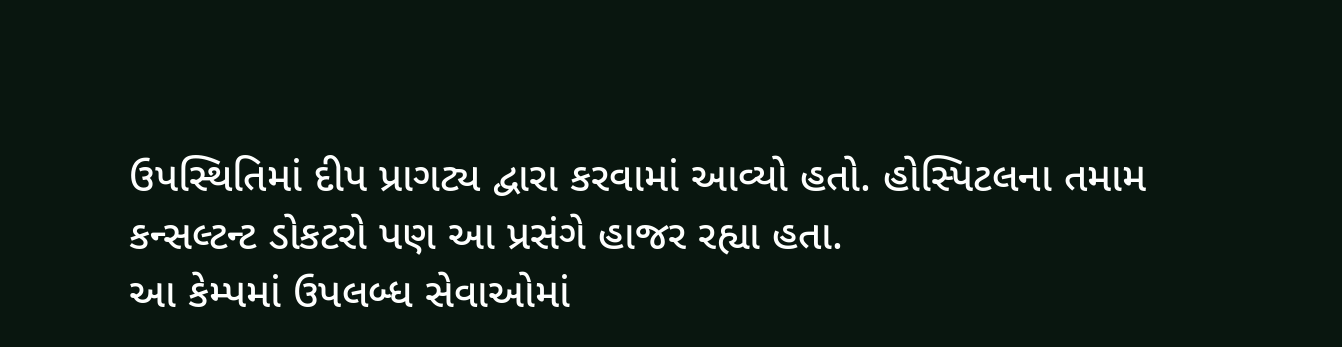ઉપસ્થિતિમાં દીપ પ્રાગટ્ય દ્વારા કરવામાં આવ્યો હતો. હોસ્પિટલના તમામ કન્સલ્ટન્ટ ડોકટરો પણ આ પ્રસંગે હાજર રહ્યા હતા.
આ કેમ્પમાં ઉપલબ્ધ સેવાઓમાં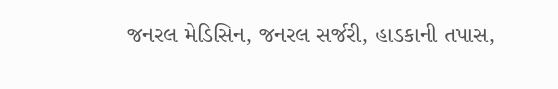જનરલ મેડિસિન, જનરલ સર્જરી, હાડકાની તપાસ,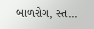બાળરોગ, સ્ત...